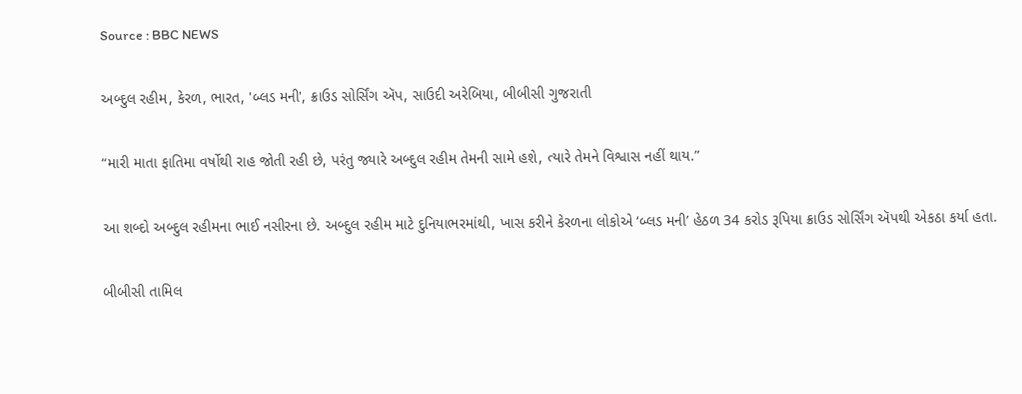Source : BBC NEWS

અબ્દુલ રહીમ, કેરળ, ભારત, 'બ્લડ મની', ક્રાઉડ સોર્સિંગ ઍપ, સાઉદી અરેબિયા, બીબીસી ગુજરાતી

“મારી માતા ફાતિમા વર્ષોથી રાહ જોતી રહી છે, પરંતુ જ્યારે અબ્દુલ રહીમ તેમની સામે હશે, ત્યારે તેમને વિશ્વાસ નહીં થાય.”

આ શબ્દો અબ્દુલ રહીમના ભાઈ નસીરના છે. અબ્દુલ રહીમ માટે દુનિયાભરમાંથી, ખાસ કરીને કેરળના લોકોએ ‘બ્લડ મની’ હેઠળ 34 કરોડ રૂપિયા ક્રાઉડ સોર્સિંગ ઍપથી એકઠા કર્યા હતા.

બીબીસી તામિલ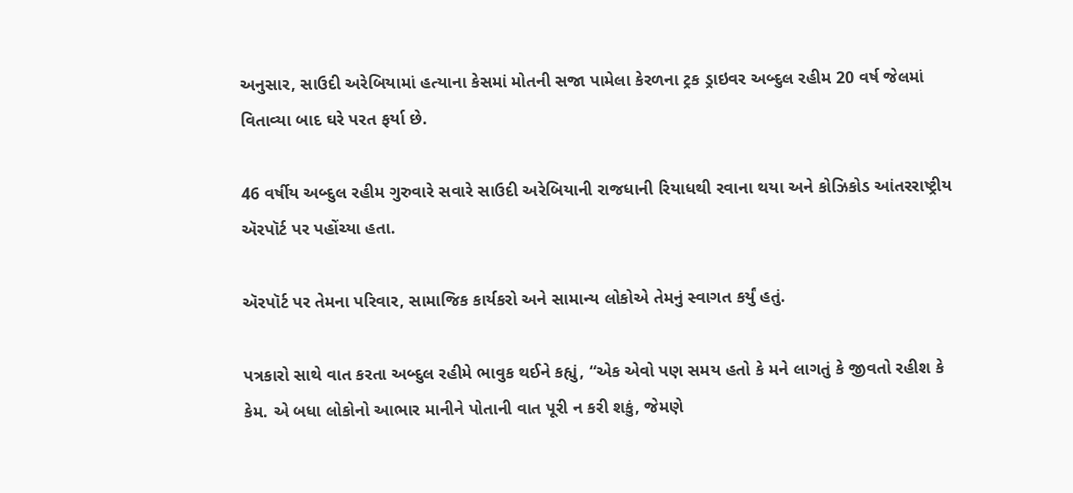અનુસાર, સાઉદી અરેબિયામાં હત્યાના કેસમાં મોતની સજા પામેલા કેરળના ટ્રક ડ્રાઇવર અબ્દુલ રહીમ 20 વર્ષ જેલમાં વિતાવ્યા બાદ ઘરે પરત ફર્યા છે.

46 વર્ષીય અબ્દુલ રહીમ ગુરુવારે સવારે સાઉદી અરેબિયાની રાજધાની રિયાધથી રવાના થયા અને કોઝિકોડ આંતરરાષ્ટ્રીય ઍરપૉર્ટ પર પહોંચ્યા હતા.

ઍરપૉર્ટ પર તેમના પરિવાર, સામાજિક કાર્યકરો અને સામાન્ય લોકોએ તેમનું સ્વાગત કર્યું હતું.

પત્રકારો સાથે વાત કરતા અબ્દુલ રહીમે ભાવુક થઈને કહ્યું, “એક એવો પણ સમય હતો કે મને લાગતું કે જીવતો રહીશ કે કેમ. એ બધા લોકોનો આભાર માનીને પોતાની વાત પૂરી ન કરી શકું, જેમણે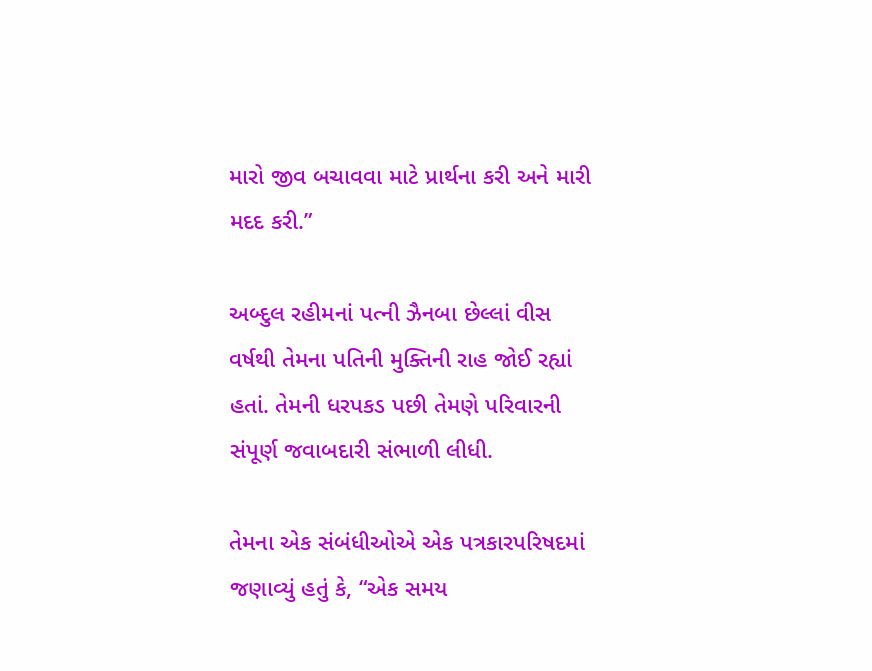મારો જીવ બચાવવા માટે પ્રાર્થના કરી અને મારી મદદ કરી.”

અબ્દુલ રહીમનાં પત્ની ઝૈનબા છેલ્લાં વીસ વર્ષથી તેમના પતિની મુક્તિની રાહ જોઈ રહ્યાં હતાં. તેમની ધરપકડ પછી તેમણે પરિવારની સંપૂર્ણ જવાબદારી સંભાળી લીધી.

તેમના એક સંબંધીઓએ એક પત્રકારપરિષદમાં જણાવ્યું હતું કે, “એક સમય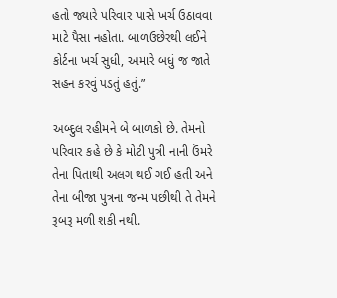હતો જ્યારે પરિવાર પાસે ખર્ચ ઉઠાવવા માટે પૈસા નહોતા. બાળઉછેરથી લઈને કોર્ટના ખર્ચ સુધી, અમારે બધું જ જાતે સહન કરવું પડતું હતું.”

અબ્દુલ રહીમને બે બાળકો છે. તેમનો પરિવાર કહે છે કે મોટી પુત્રી નાની ઉંમરે તેના પિતાથી અલગ થઈ ગઈ હતી અને તેના બીજા પુત્રના જન્મ પછીથી તે તેમને રૂબરૂ મળી શકી નથી.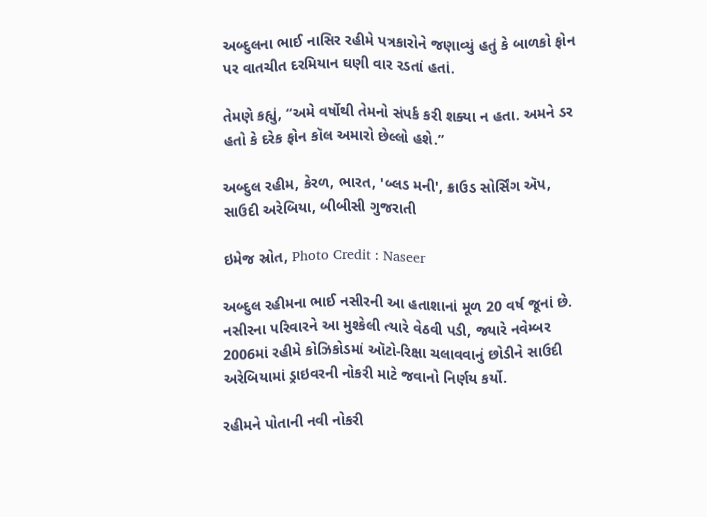અબ્દુલના ભાઈ નાસિર રહીમે પત્રકારોને જણાવ્યું હતું કે બાળકો ફોન પર વાતચીત દરમિયાન ઘણી વાર રડતાં હતાં.

તેમણે કહ્યું, “અમે વર્ષોથી તેમનો સંપર્ક કરી શક્યા ન હતા. અમને ડર હતો કે દરેક ફોન કૉલ અમારો છેલ્લો હશે.”

અબ્દુલ રહીમ, કેરળ, ભારત, 'બ્લડ મની', ક્રાઉડ સોર્સિંગ ઍપ, સાઉદી અરેબિયા, બીબીસી ગુજરાતી

ઇમેજ સ્રોત, Photo Credit : Naseer

અબ્દુલ રહીમના ભાઈ નસીરની આ હતાશાનાં મૂળ 20 વર્ષ જૂનાં છે. નસીરના પરિવારને આ મુશ્કેલી ત્યારે વેઠવી પડી, જ્યારે નવેમ્બર 2006માં રહીમે કોઝિકોડમાં ઑટો-રિક્ષા ચલાવવાનું છોડીને સાઉદી અરેબિયામાં ડ્રાઇવરની નોકરી માટે જવાનો નિર્ણય કર્યો.

રહીમને પોતાની નવી નોકરી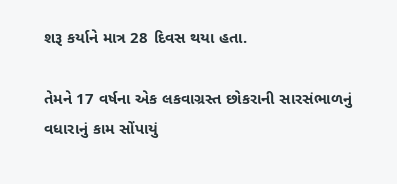શરૂ કર્યાને માત્ર 28 દિવસ થયા હતા.

તેમને 17 વર્ષના એક લકવાગ્રસ્ત છોકરાની સારસંભાળનું વધારાનું કામ સોંપાયું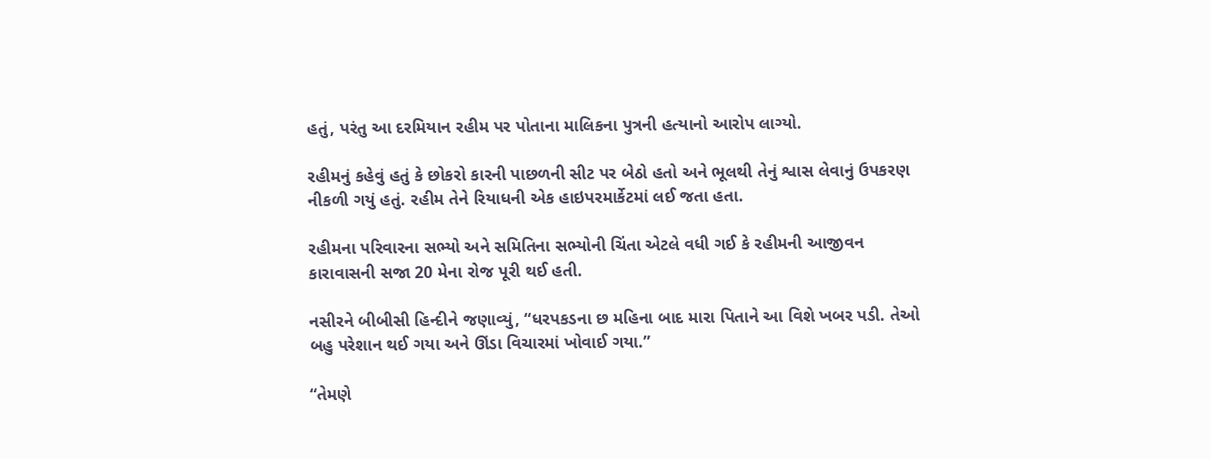હતું, પરંતુ આ દરમિયાન રહીમ પર પોતાના માલિકના પુત્રની હત્યાનો આરોપ લાગ્યો.

રહીમનું કહેવું હતું કે છોકરો કારની પાછળની સીટ પર બેઠો હતો અને ભૂલથી તેનું શ્વાસ લેવાનું ઉપકરણ નીકળી ગયું હતું. રહીમ તેને રિયાધની એક હાઇપરમાર્કેટમાં લઈ જતા હતા.

રહીમના પરિવારના સભ્યો અને સમિતિના સભ્યોની ચિંતા એટલે વધી ગઈ કે રહીમની આજીવન કારાવાસની સજા 20 મેના રોજ પૂરી થઈ હતી.

નસીરને બીબીસી હિન્દીને જણાવ્યું, “ધરપકડના છ મહિના બાદ મારા પિતાને આ વિશે ખબર પડી. તેઓ બહુ પરેશાન થઈ ગયા અને ઊંડા વિચારમાં ખોવાઈ ગયા.”

“તેમણે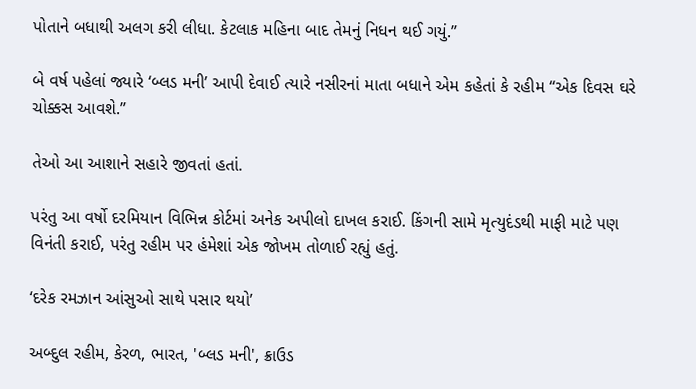પોતાને બધાથી અલગ કરી લીધા. કેટલાક મહિના બાદ તેમનું નિધન થઈ ગયું.”

બે વર્ષ પહેલાં જ્યારે ‘બ્લડ મની’ આપી દેવાઈ ત્યારે નસીરનાં માતા બધાને એમ કહેતાં કે રહીમ “એક દિવસ ઘરે ચોક્કસ આવશે.”

તેઓ આ આશાને સહારે જીવતાં હતાં.

પરંતુ આ વર્ષો દરમિયાન વિભિન્ન કોર્ટમાં અનેક અપીલો દાખલ કરાઈ. કિંગની સામે મૃત્યુદંડથી માફી માટે પણ વિનંતી કરાઈ, પરંતુ રહીમ પર હંમેશાં એક જોખમ તોળાઈ રહ્યું હતું.

‘દરેક રમઝાન આંસુઓ સાથે પસાર થયો’

અબ્દુલ રહીમ, કેરળ, ભારત, 'બ્લડ મની', ક્રાઉડ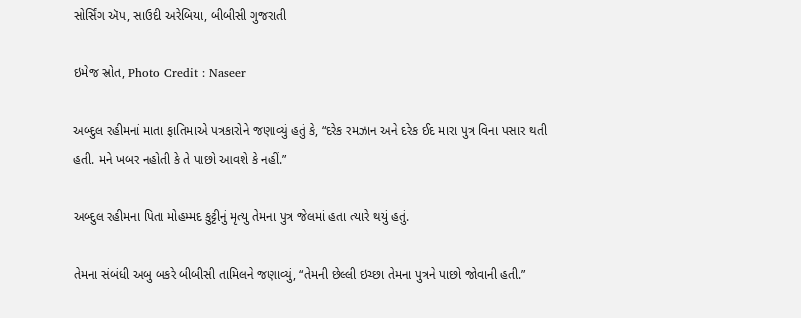સોર્સિંગ ઍપ, સાઉદી અરેબિયા, બીબીસી ગુજરાતી

ઇમેજ સ્રોત, Photo Credit : Naseer

અબ્દુલ રહીમનાં માતા ફાતિમાએ પત્રકારોને જણાવ્યું હતું કે, “દરેક રમઝાન અને દરેક ઈદ મારા પુત્ર વિના પસાર થતી હતી. મને ખબર નહોતી કે તે પાછો આવશે કે નહીં.”

અબ્દુલ રહીમના પિતા મોહમ્મદ કુટ્ટીનું મૃત્યુ તેમના પુત્ર જેલમાં હતા ત્યારે થયું હતું.

તેમના સંબંધી અબુ બકરે બીબીસી તામિલને જણાવ્યું, “તેમની છેલ્લી ઇચ્છા તેમના પુત્રને પાછો જોવાની હતી.”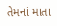તેમનાં માતા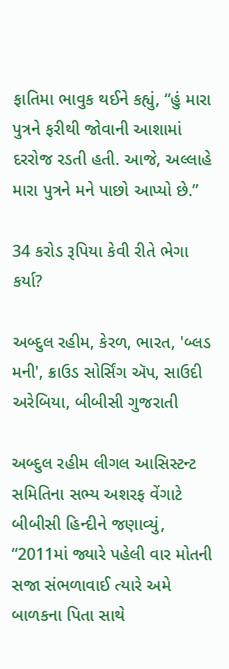ફાતિમા ભાવુક થઈને કહ્યું, “હું મારા પુત્રને ફરીથી જોવાની આશામાં દરરોજ રડતી હતી. આજે, અલ્લાહે મારા પુત્રને મને પાછો આપ્યો છે.”

34 કરોડ રૂપિયા કેવી રીતે ભેગા કર્યા?

અબ્દુલ રહીમ, કેરળ, ભારત, 'બ્લડ મની', ક્રાઉડ સોર્સિંગ ઍપ, સાઉદી અરેબિયા, બીબીસી ગુજરાતી

અબ્દુલ રહીમ લીગલ આસિસ્ટન્ટ સમિતિના સભ્ય અશરફ વેંગાટે બીબીસી હિન્દીને જણાવ્યું, “2011માં જ્યારે પહેલી વાર મોતની સજા સંભળાવાઈ ત્યારે અમે બાળકના પિતા સાથે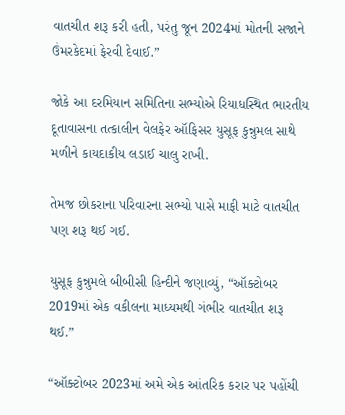વાતચીત શરૂ કરી હતી, પરંતુ જૂન 2024માં મોતની સજાને ઉંમરકેદમાં ફેરવી દેવાઈ.”

જોકે આ દરમિયાન સમિતિના સભ્યોએ રિયાધસ્થિત ભારતીય દૂતાવાસના તત્કાલીન વેલફેર ઑફિસર યુસૂફ કુન્નુમલ સાથે મળીને કાયદાકીય લડાઈ ચાલુ રાખી.

તેમજ છોકરાના પરિવારના સભ્યો પાસે માફી માટે વાતચીત પણ શરૂ થઈ ગઈ.

યુસૂફ કુન્નુમલે બીબીસી હિન્દીને જણાવ્યું, “ઑક્ટોબર 2019માં એક વકીલના માધ્યમથી ગંભીર વાતચીત શરૂ થઈ.”

“ઑક્ટોબર 2023માં અમે એક આંતરિક કરાર પર પહોંચી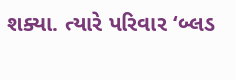શક્યા. ત્યારે પરિવાર ‘બ્લડ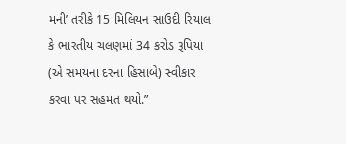મની’ તરીકે 15 મિલિયન સાઉદી રિયાલ કે ભારતીય ચલણમાં 34 કરોડ રૂપિયા (એ સમયના દરના હિસાબે) સ્વીકાર કરવા પર સહમત થયો.”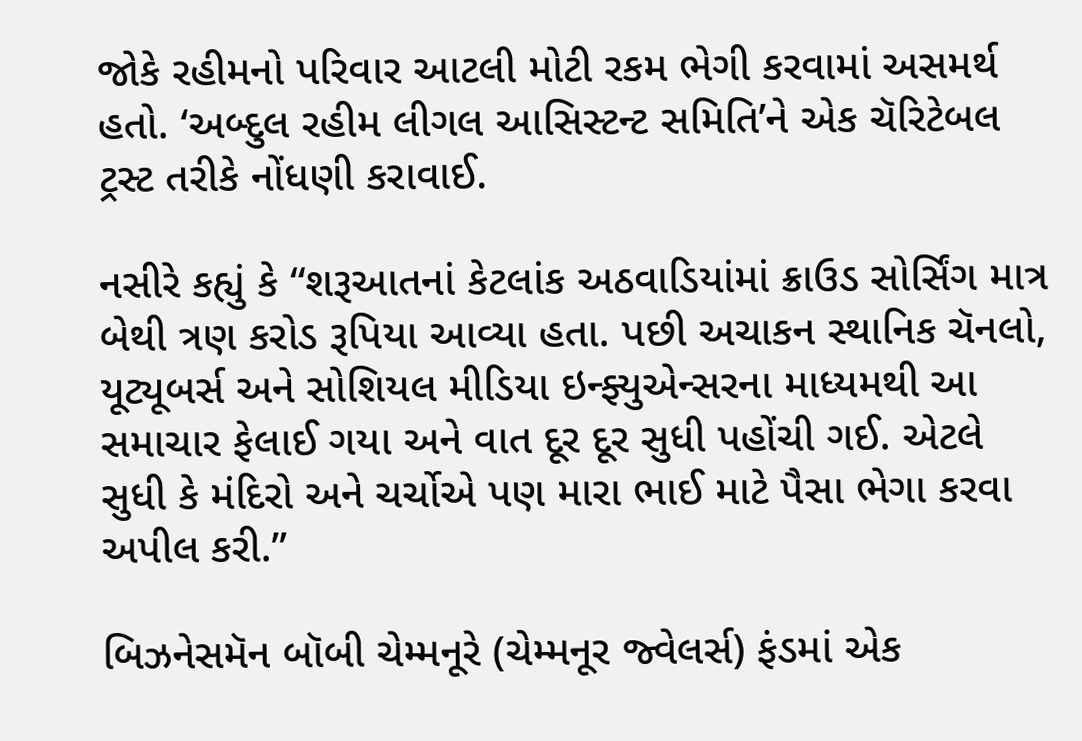જોકે રહીમનો પરિવાર આટલી મોટી રકમ ભેગી કરવામાં અસમર્થ હતો. ‘અબ્દુલ રહીમ લીગલ આસિસ્ટન્ટ સમિતિ’ને એક ચૅરિટેબલ ટ્રસ્ટ તરીકે નોંધણી કરાવાઈ.

નસીરે કહ્યું કે “શરૂઆતનાં કેટલાંક અઠવાડિયાંમાં ક્રાઉડ સોર્સિંગ માત્ર બેથી ત્રણ કરોડ રૂપિયા આવ્યા હતા. પછી અચાકન સ્થાનિક ચૅનલો, યૂટ્યૂબર્સ અને સોશિયલ મીડિયા ઇન્ફ્યુએન્સરના માધ્યમથી આ સમાચાર ફેલાઈ ગયા અને વાત દૂર દૂર સુધી પહોંચી ગઈ. એટલે સુધી કે મંદિરો અને ચર્ચોએ પણ મારા ભાઈ માટે પૈસા ભેગા કરવા અપીલ કરી.”

બિઝનેસમૅન બૉબી ચેમ્મનૂરે (ચેમ્મનૂર જ્વેલર્સ) ફંડમાં એક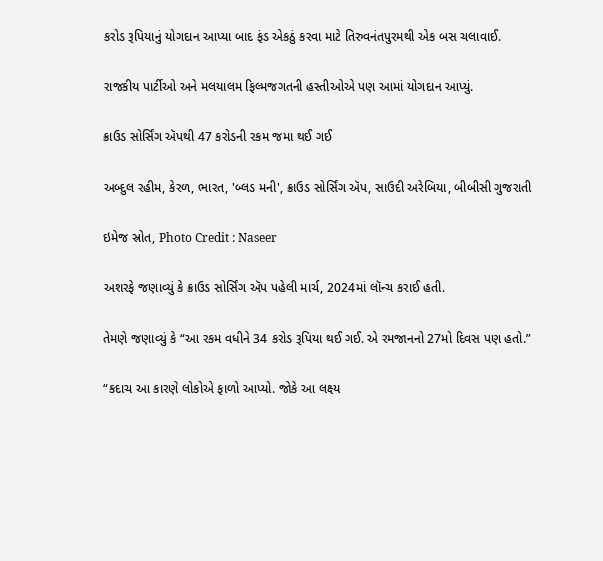કરોડ રૂપિયાનું યોગદાન આપ્યા બાદ ફંડ એકઠું કરવા માટે તિરુવનંતપુરમથી એક બસ ચલાવાઈ.

રાજકીય પાર્ટીઓ અને મલયાલમ ફિલ્મજગતની હસ્તીઓએ પણ આમાં યોગદાન આપ્યું.

ક્રાઉડ સોર્સિંગ ઍપથી 47 કરોડની રકમ જમા થઈ ગઈ

અબ્દુલ રહીમ, કેરળ, ભારત, 'બ્લડ મની', ક્રાઉડ સોર્સિંગ ઍપ, સાઉદી અરેબિયા, બીબીસી ગુજરાતી

ઇમેજ સ્રોત, Photo Credit : Naseer

અશરફે જણાવ્યું કે ક્રાઉડ સોર્સિંગ ઍપ પહેલી માર્ચ, 2024માં લૉન્ચ કરાઈ હતી.

તેમણે જણાવ્યું કે “આ રકમ વધીને 34 કરોડ રૂપિયા થઈ ગઈ. એ રમજાનનો 27મો દિવસ પણ હતો.”

“કદાચ આ કારણે લોકોએ ફાળો આપ્યો. જોકે આ લક્ષ્ય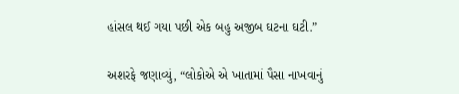હાંસલ થઈ ગયા પછી એક બહુ અજીબ ઘટના ઘટી.”

અશરફે જણાવ્યું, “લોકોએ એ ખાતામાં પૈસા નાખવાનું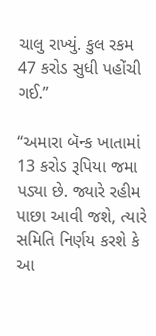ચાલુ રાખ્યું. કુલ રકમ 47 કરોડ સુધી પહોંચી ગઈ.”

“અમારા બૅન્ક ખાતામાં 13 કરોડ રૂપિયા જમા પડ્યા છે. જ્યારે રહીમ પાછા આવી જશે, ત્યારે સમિતિ નિર્ણય કરશે કે આ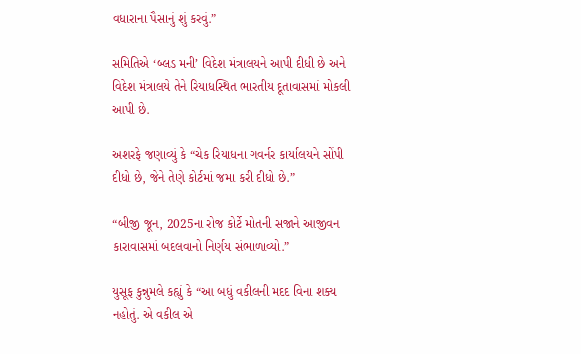વધારાના પૈસાનું શું કરવું.”

સમિતિએ ‘બ્લડ મની’ વિદેશ મંત્રાલયને આપી દીધી છે અને વિદેશ મંત્રાલયે તેને રિયાધસ્થિત ભારતીય દૂતાવાસમાં મોકલી આપી છે.

અશરફે જણાવ્યું કે “ચેક રિયાધના ગવર્નર કાર્યાલયને સોંપી દીધો છે, જેને તેણે કોર્ટમાં જમા કરી દીધો છે.”

“બીજી જૂન, 2025ના રોજ કોર્ટે મોતની સજાને આજીવન કારાવાસમાં બદલવાનો નિર્ણય સંભાળાવ્યો.”

યુસૂફ કુન્નુમલે કહ્યું કે “આ બધું વકીલની મદદ વિના શક્ય નહોતું. એ વકીલ એ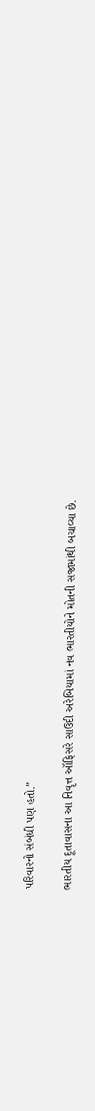પરિવારનો સંબંધી પણ હતો.”

ભારતીય દૂતાવાસના આ નિવૃત્ત ઑફિસરે સાઉદી અરેબિયામાં નવ ભારતીયોને મોતની સજામાંથી બચાવ્યા છે.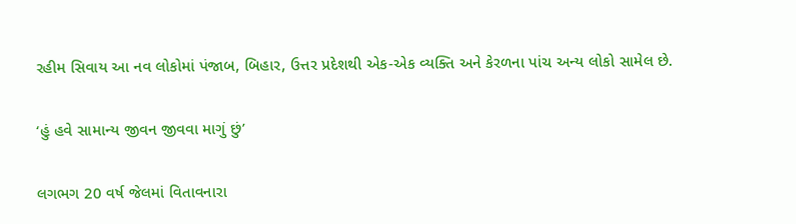રહીમ સિવાય આ નવ લોકોમાં પંજાબ, બિહાર, ઉત્તર પ્રદેશથી એક-એક વ્યક્તિ અને કેરળના પાંચ અન્ય લોકો સામેલ છે.

‘હું હવે સામાન્ય જીવન જીવવા માગું છું’

લગભગ 20 વર્ષ જેલમાં વિતાવનારા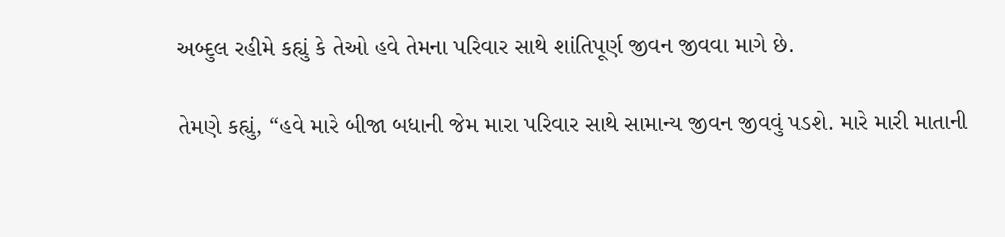અબ્દુલ રહીમે કહ્યું કે તેઓ હવે તેમના પરિવાર સાથે શાંતિપૂર્ણ જીવન જીવવા માગે છે.

તેમણે કહ્યું, “હવે મારે બીજા બધાની જેમ મારા પરિવાર સાથે સામાન્ય જીવન જીવવું પડશે. મારે મારી માતાની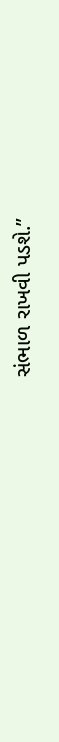સંભાળ રાખવી પડશે.”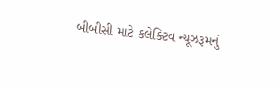બીબીસી માટે કલેક્ટિવ ન્યૂઝરૂમનું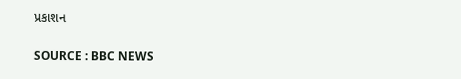પ્રકાશન

SOURCE : BBC NEWS